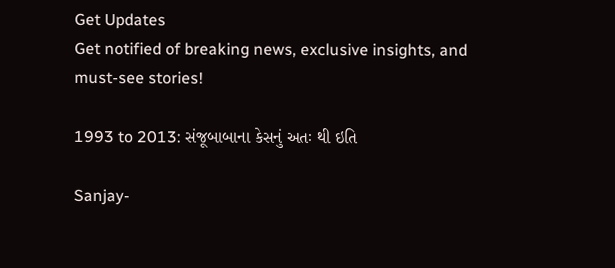Get Updates
Get notified of breaking news, exclusive insights, and must-see stories!

1993 to 2013: સંજૂબાબાના કેસનું અતઃ થી ઇતિ

Sanjay-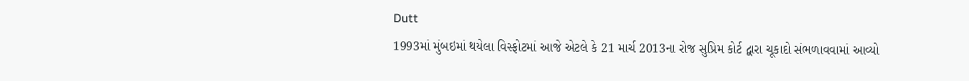Dutt
1993માં મુંબઇમાં થયેલા વિસ્ફોટમાં આજે એટલે કે 21 માર્ચ 2013ના રોજ સુપ્રિમ કોર્ટ દ્વારા ચૂકાદો સંભળાવવામાં આવ્યો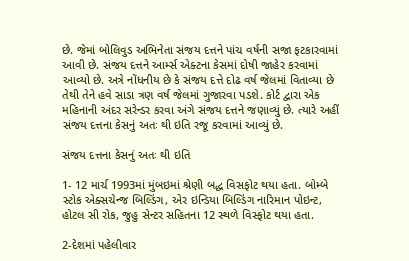છે. જેમાં બોલિવુડ અભિનેતા સંજય દત્તને પાંચ વર્ષની સજા ફટકારવામાં આવી છે. સંજય દત્તને આર્મ્સ એક્ટના કેસમાં દોષી જાહેર કરવામાં આવ્યો છે. અત્રે નોંધનીય છે કે સંજય દત્તે દોઢ વર્ષ જેલમાં વિતાવ્યા છે તેથી તેને હવે સાડા ત્રણ વર્ષ જેલમાં ગુજારવા પડશે. કોર્ટ દ્વારા એક મહિનાની અંદર સરેન્ડર કરવા અંગે સંજય દત્તને જણાવ્યું છે. ત્યારે અહીં સંજય દત્તના કેસનું અતઃ થી ઇતિ રજૂ કરવામાં આવ્યું છે.

સંજય દત્તના કેસનું અતઃ થી ઇતિ

1- 12 માર્ચ 1993માં મુંબઇમાં શ્રેણી બદ્ધ વિસફોટ થયા હતા. બોમ્બે સ્ટોક એક્સચેન્જ બિલ્ડિંગ, એર ઇન્ડિયા બિલ્ડિંગ નારિમાન પોઇન્ટ, હોટલ સી રોક, જુહુ સેન્ટર સહિતના 12 સ્થળે વિસ્ફોટ થયા હતા.

2-દેશમાં પહેલીવાર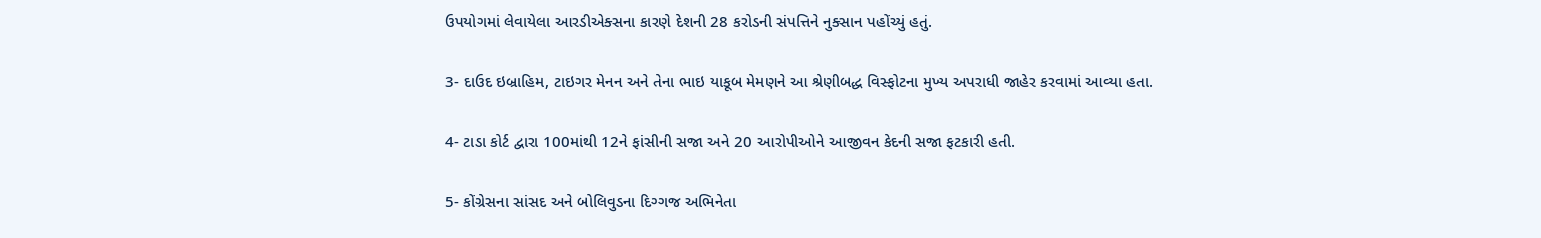ઉપયોગમાં લેવાયેલા આરડીએક્સના કારણે દેશની 28 કરોડની સંપત્તિને નુક્સાન પહોંચ્યું હતું.

3- દાઉદ ઇબ્રાહિમ, ટાઇગર મેનન અને તેના ભાઇ યાકૂબ મેમણને આ શ્રેણીબદ્ધ વિસ્ફોટના મુખ્ય અપરાધી જાહેર કરવામાં આવ્યા હતા.

4- ટાડા કોર્ટ દ્વારા 100માંથી 12ને ફાંસીની સજા અને 20 આરોપીઓને આજીવન કેદની સજા ફટકારી હતી.

5- કોંગ્રેસના સાંસદ અને બોલિવુડના દિગ્ગજ અભિનેતા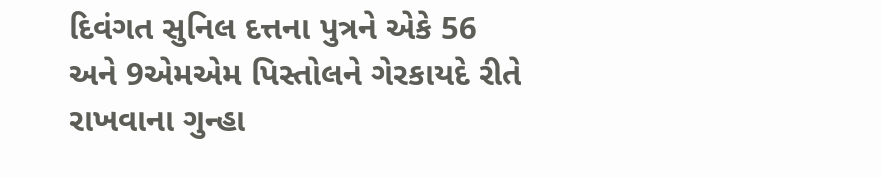દિવંગત સુનિલ દત્તના પુત્રને એકે 56 અને 9એમએમ પિસ્તોલને ગેરકાયદે રીતે રાખવાના ગુન્હા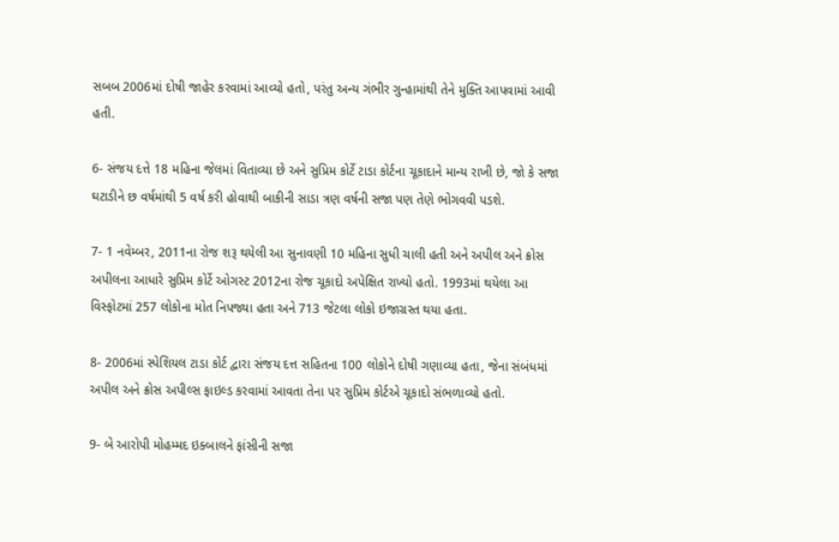સબબ 2006માં દોષી જાહેર કરવામાં આવ્યો હતો, પરંતુ અન્ય ગંભીર ગુન્હામાંથી તેને મુક્તિ આપવામાં આવી હતી.

6- સંજય દત્તે 18 મહિના જેલમાં વિતાવ્યા છે અને સુપ્રિમ કોર્ટે ટાડા કોર્ટના ચૂકાદાને માન્ય રાખી છે, જો કે સજા ઘટાડીને છ વર્ષમાંથી 5 વર્ષ કરી હોવાથી બાકીની સાડા ત્રણ વર્ષની સજા પણ તેણે ભોગવવી પડશે.

7- 1 નવેમ્બર, 2011ના રોજ શરૂ થયેલી આ સુનાવણી 10 મહિના સુધી ચાલી હતી અને અપીલ અને ક્રોસ અપીલના આધારે સુપ્રિમ કોર્ટે ઓગસ્ટ 2012ના રોજ ચૂકાદો અપેક્ષિત રાખ્યો હતો. 1993માં થયેલા આ વિસ્ફોટમાં 257 લોકોના મોત નિપજ્યા હતા અને 713 જેટલા લોકો ઇજાગ્રસ્ત થયા હતા.

8- 2006માં સ્પેશિયલ ટાડા કોર્ટ દ્વારા સંજય દત્ત સહિતના 100 લોકોને દોષી ગણાવ્યા હતા, જેના સંબંધમાં અપીલ અને ક્રોસ અપીલ્સ ફાઇલ્ડ કરવામાં આવતા તેના પર સુપ્રિમ કોર્ટએ ચૂકાદો સંભળાવ્યો હતો.

9- બે આરોપી મોહમ્મદ ઇક્બાલને ફાંસીની સજા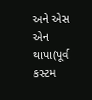અને એસ એન થાપા(પૂર્વ કસ્ટમ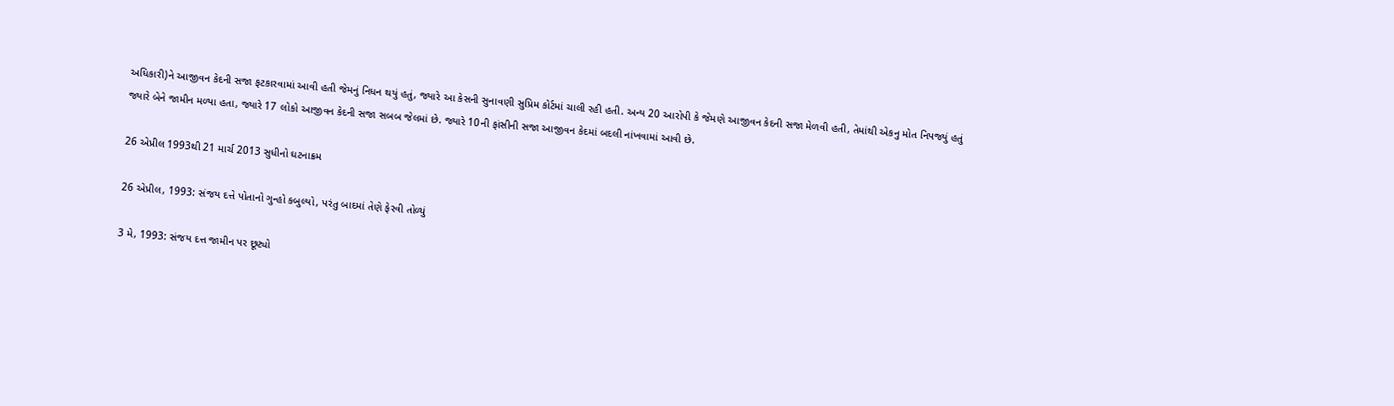અધિકારી)ને આજીવન કેદની સજા ફટકારવામાં આવી હતી જેમનું નિધન થયું હતું, જ્યારે આ કેસની સુનાવણી સુપ્રિમ કોર્ટમાં ચાલી રહી હતી. અન્ય 20 આરોપી કે જેમણે આજીવન કેદની સજા મેળવી હતી, તેમાંથી એકનુ મોત નિપજ્યું હતું જ્યારે બેને જામીન મળ્યા હતા, જ્યારે 17 લોકો આજીવન કેદની સજા સબબ જેલમાં છે. જ્યારે 10ની ફાંસીની સજા આજીવન કેદમાં બદલી નાંખવામાં આવી છે.

26 એપ્રીલ 1993થી 21 માર્ચ 2013 સુધીનો ઘટનાક્રમ

26 એપ્રીલ, 1993: સંજય દત્તે પોતાનો ગુન્હો કબુલ્યો, પરંતુ બાદમાં તેણે ફેરવી તોળ્યું

3 મે, 1993: સંજય દત્ત જામીન પર છૂટ્યો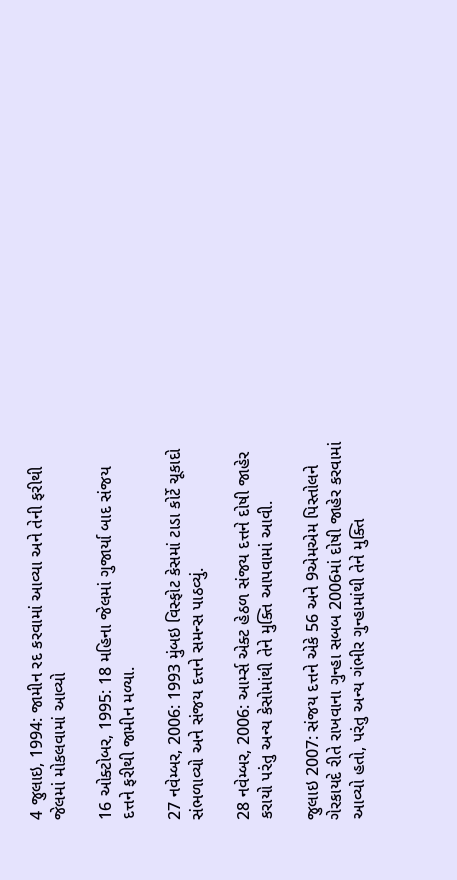4 જુલાઇ, 1994: જામીન રદ કરવામાં આવ્યા અને તેની ફરીથી જેલમાં મોકલવામાં આવ્યો

16 ઓક્ટોબર, 1995: 18 મહિના જેલમાં ગુજાર્યા બાદ સંજય દત્તને ફરીથી જામીન મળ્યા.

27 નવેમ્બર, 2006: 1993 મુંબઇ વિસ્ફોટ કેસમાં ટાડા કોર્ટે ચૂકાદો સંભળાવ્યો અને સંજય દત્તને સમન્સ પાઠવ્યું.

28 નવેમ્બર, 2006: આર્મ્સ એક્ટ હેઠળ સંજય દત્તને દોષી જાહેર કરાયો પરંતુ અન્ય કેસોમાંથી તેને મુક્તિ આપવામાં આવી.

જુલાઇ 2007: સંજય દત્તને એકે 56 અને 9એમએમ પિસ્તોલને ગેરકાયદે રીતે રાખવાના ગુન્હા સબબ 2006માં દોષી જાહેર કરવામાં આવ્યો હતો, પરંતુ અન્ય ગંભીર ગુન્હામાંથી તેને મુક્તિ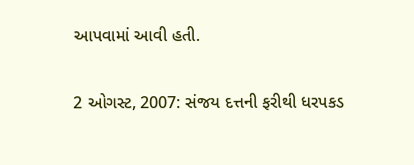આપવામાં આવી હતી.

2 ઓગસ્ટ, 2007: સંજય દત્તની ફરીથી ધરપકડ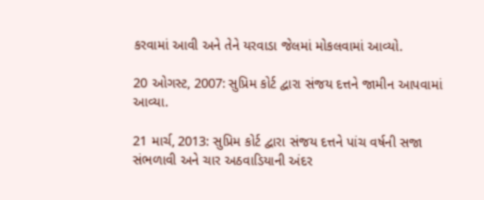કરવામાં આવી અને તેને યરવાડા જેલમાં મોકલવામાં આવ્યો.

20 ઓગસ્ટ, 2007: સુપ્રિમ કોર્ટ દ્વારા સંજય દત્તને જામીન આપવામાં આવ્યા.

21 માર્ચ, 2013: સુપ્રિમ કોર્ટ દ્વારા સંજય દત્તને પાંચ વર્ષની સજા સંભળાવી અને ચાર અઠવાડિયાની અંદર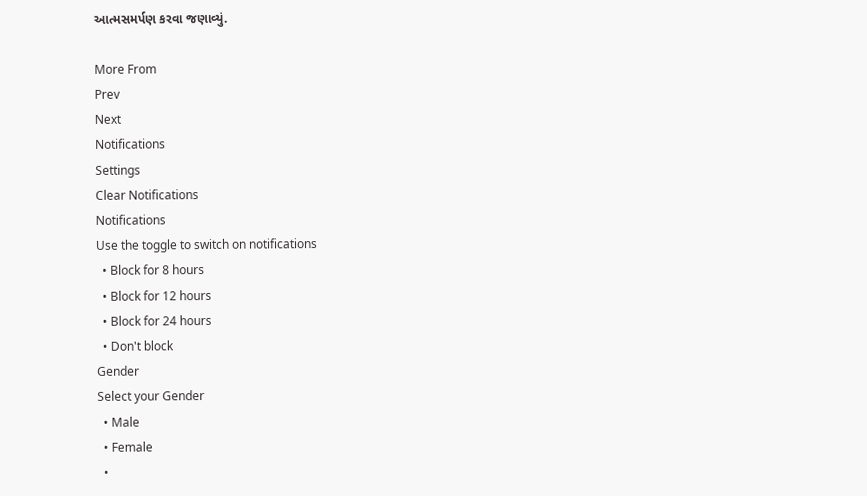આત્મસમર્પણ કરવા જણાવ્યું.

More From
Prev
Next
Notifications
Settings
Clear Notifications
Notifications
Use the toggle to switch on notifications
  • Block for 8 hours
  • Block for 12 hours
  • Block for 24 hours
  • Don't block
Gender
Select your Gender
  • Male
  • Female
  •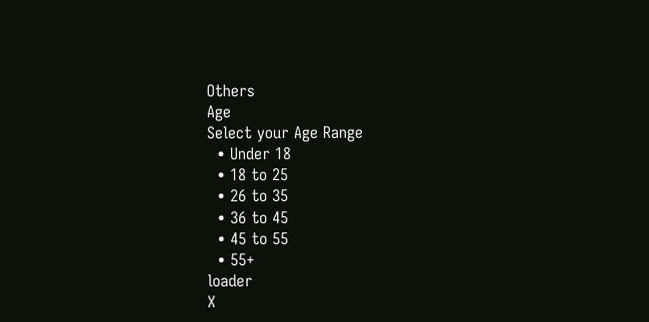Others
Age
Select your Age Range
  • Under 18
  • 18 to 25
  • 26 to 35
  • 36 to 45
  • 45 to 55
  • 55+
loader
X